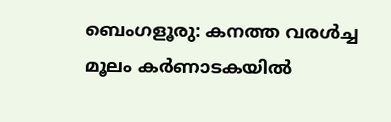ബെംഗളൂരു: കനത്ത വരൾച്ച മൂലം കർണാടകയിൽ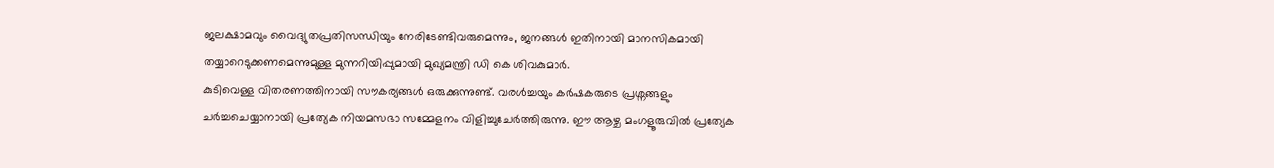ജലക്ഷാമവും വൈദ്യുതപ്രതിസന്ധിയും നേരിടേണ്ടിവരുമെന്നും, ജനങ്ങൾ ഇതിനായി മാനസികമായി തയ്യാറെടുക്കണമെന്നുമുള്ള മുന്നറിയിപ്പുമായി മുഖ്യമന്ത്രി ഡി കെ ശിവകുമാർ.
കുടിവെള്ള വിതരണത്തിനായി സൗകര്യങ്ങൾ ഒരുക്കുന്നുണ്ട്. വരൾച്ചയും കർഷകരുടെ പ്രശ്നങ്ങളും ചർച്ചചെയ്യാനായി പ്രത്യേക നിയമസഭാ സമ്മേളനം വിളിച്ചുചേർത്തിരുന്നു. ഈ ആഴ്ച മംഗളൂരുവിൽ പ്രത്യേക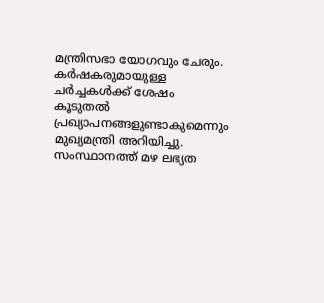മന്ത്രിസഭാ യോഗവും ചേരും. കർഷകരുമായുള്ള ചർച്ചകൾക്ക് ശേഷം കൂടുതൽ പ്രഖ്യാപനങ്ങളുണ്ടാകുമെന്നും മുഖ്യമന്ത്രി അറിയിച്ചു.
സംസ്ഥാനത്ത് മഴ ലഭ്യത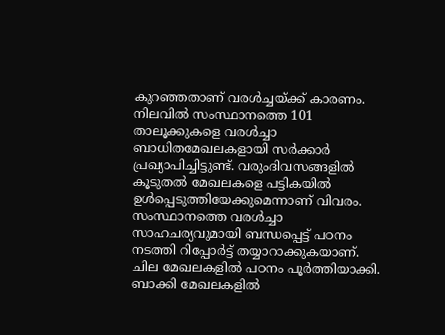കുറഞ്ഞതാണ് വരൾച്ചയ്ക്ക് കാരണം. നിലവിൽ സംസ്ഥാനത്തെ 101 താലൂക്കുകളെ വരൾച്ചാ ബാധിതമേഖലകളായി സർക്കാർ പ്രഖ്യാപിച്ചിട്ടുണ്ട്. വരുംദിവസങ്ങളിൽ കൂടുതൽ മേഖലകളെ പട്ടികയിൽ ഉൾപ്പെടുത്തിയേക്കുമെന്നാണ് വിവരം.
സംസ്ഥാനത്തെ വരൾച്ചാ സാഹചര്യവുമായി ബന്ധപ്പെട്ട് പഠനം നടത്തി റിപ്പോർട്ട് തയ്യാറാക്കുകയാണ്. ചില മേഖലകളിൽ പഠനം പൂർത്തിയാക്കി. ബാക്കി മേഖലകളിൽ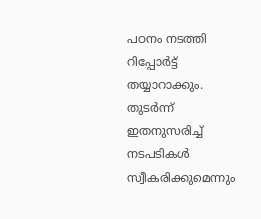പഠനം നടത്തി റിപ്പോർട്ട് തയ്യാറാക്കും. തുടർന്ന് ഇതനുസരിച്ച് നടപടികൾ സ്വീകരിക്കുമെന്നും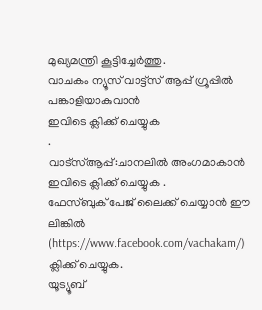മുഖ്യമന്ത്രി കൂട്ടിച്ചേർത്തു.
വാചകം ന്യൂസ് വാട്ട്സ് ആപ്പ് ഗ്രൂപ്പിൽ പങ്കാളിയാകുവാൻ
ഇവിടെ ക്ലിക്ക് ചെയ്യുക
.
വാട്സ്ആപ്പ്:ചാനലിൽ അംഗമാകാൻ ഇവിടെ ക്ലിക്ക് ചെയ്യുക .
ഫേസ്ബുക് പേജ് ലൈക്ക് ചെയ്യാൻ ഈ ലിങ്കിൽ (https://www.facebook.com/vachakam/) ക്ലിക്ക് ചെയ്യുക.
യൂട്യൂബ്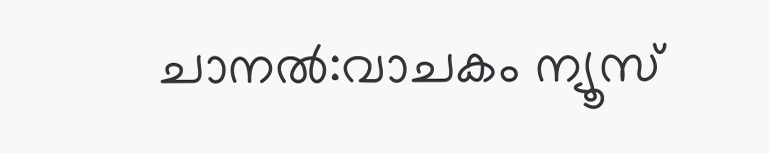ചാനൽ:വാചകം ന്യൂസ്